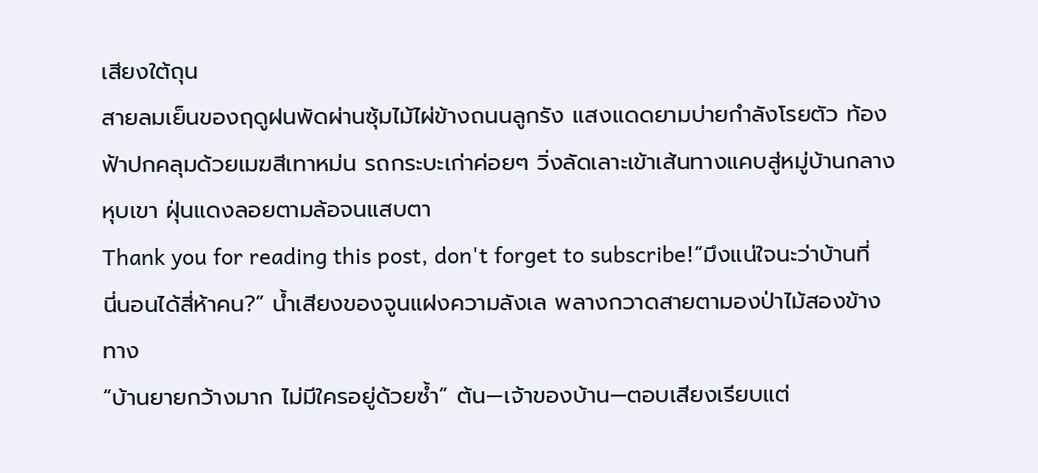เสียงใต้ถุน
สายลมเย็นของฤดูฝนพัดผ่านซุ้มไม้ไผ่ข้างถนนลูกรัง แสงแดดยามบ่ายกำลังโรยตัว ท้องฟ้าปกคลุมด้วยเมฆสีเทาหม่น รถกระบะเก่าค่อยๆ วิ่งลัดเลาะเข้าเส้นทางแคบสู่หมู่บ้านกลางหุบเขา ฝุ่นแดงลอยตามล้อจนแสบตา
Thank you for reading this post, don't forget to subscribe!“มึงแน่ใจนะว่าบ้านที่นี่นอนได้สี่ห้าคน?” น้ำเสียงของจูนแฝงความลังเล พลางกวาดสายตามองป่าไม้สองข้างทาง
“บ้านยายกว้างมาก ไม่มีใครอยู่ด้วยซ้ำ” ต้น—เจ้าของบ้าน—ตอบเสียงเรียบแต่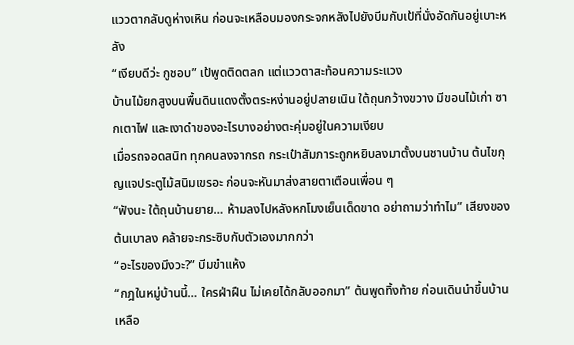แววตากลับดูห่างเหิน ก่อนจะเหลือบมองกระจกหลังไปยังบีมกับเป้ที่นั่งอัดกันอยู่เบาะหลัง
“เงียบดีว่ะ กูชอบ” เป้พูดติดตลก แต่แววตาสะท้อนความระแวง
บ้านไม้ยกสูงบนพื้นดินแดงตั้งตระหง่านอยู่ปลายเนิน ใต้ถุนกว้างขวาง มีขอนไม้เก่า ซากเตาไฟ และเงาดำของอะไรบางอย่างตะคุ่มอยู่ในความเงียบ
เมื่อรถจอดสนิท ทุกคนลงจากรถ กระเป๋าสัมภาระถูกหยิบลงมาตั้งบนชานบ้าน ต้นไขกุญแจประตูไม้สนิมเขรอะ ก่อนจะหันมาส่งสายตาเตือนเพื่อน ๆ
“ฟังนะ ใต้ถุนบ้านยาย… ห้ามลงไปหลังหกโมงเย็นเด็ดขาด อย่าถามว่าทำไม” เสียงของต้นเบาลง คล้ายจะกระซิบกับตัวเองมากกว่า
“อะไรของมึงวะ?” บีมขำแห้ง
“กฎในหมู่บ้านนี้… ใครฝ่าฝืน ไม่เคยได้กลับออกมา” ต้นพูดทิ้งท้าย ก่อนเดินนำขึ้นบ้าน เหลือ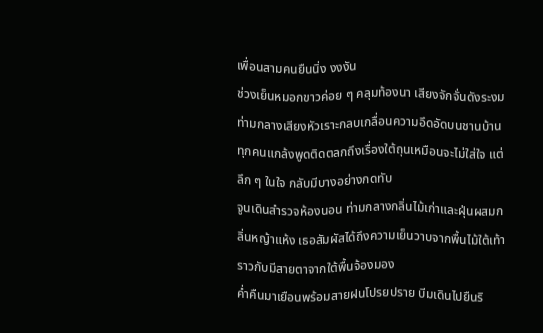เพื่อนสามคนยืนนิ่ง งงงัน
ช่วงเย็นหมอกขาวค่อย ๆ คลุมท้องนา เสียงจักจั่นดังระงม ท่ามกลางเสียงหัวเราะกลบเกลื่อนความอึดอัดบนชานบ้าน ทุกคนแกล้งพูดติดตลกถึงเรื่องใต้ถุนเหมือนจะไม่ใส่ใจ แต่ลึก ๆ ในใจ กลับมีบางอย่างกดทับ
จูนเดินสำรวจห้องนอน ท่ามกลางกลิ่นไม้เก่าและฝุ่นผสมกลิ่นหญ้าแห้ง เธอสัมผัสได้ถึงความเย็นวาบจากพื้นไม้ใต้เท้า ราวกับมีสายตาจากใต้พื้นจ้องมอง
ค่ำคืนมาเยือนพร้อมสายฝนโปรยปราย บีมเดินไปยืนริ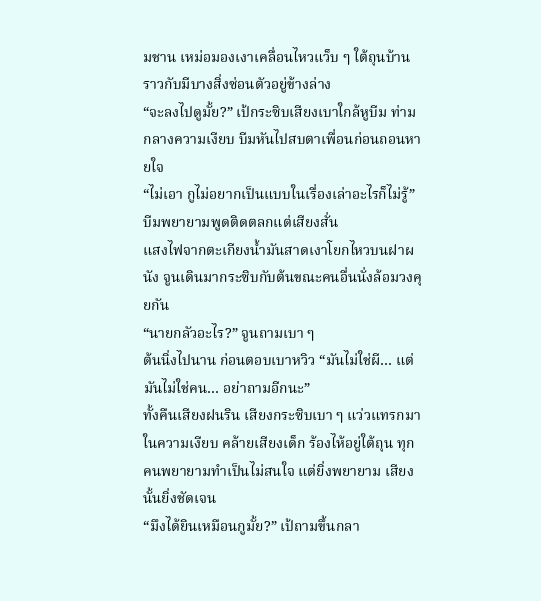มชาน เหม่อมองเงาเคลื่อนไหวแว็บ ๆ ใต้ถุนบ้าน ราวกับมีบางสิ่งซ่อนตัวอยู่ข้างล่าง
“จะลงไปดูมั้ย?” เป้กระซิบเสียงเบาใกล้หูบีม ท่ามกลางความเงียบ บีมหันไปสบตาเพื่อนก่อนถอนหายใจ
“ไม่เอา กูไม่อยากเป็นแบบในเรื่องเล่าอะไรก็ไม่รู้” บีมพยายามพูดติดตลกแต่เสียงสั่น
แสงไฟจากตะเกียงน้ำมันสาดเงาโยกไหวบนฝาผนัง จูนเดินมากระซิบกับต้นขณะคนอื่นนั่งล้อมวงคุยกัน
“นายกลัวอะไร?” จูนถามเบา ๆ
ต้นนิ่งไปนาน ก่อนตอบเบาหวิว “มันไม่ใช่ผี… แต่มันไม่ใช่คน… อย่าถามอีกนะ”
ทั้งคืนเสียงฝนริน เสียงกระซิบเบา ๆ แว่วแทรกมาในความเงียบ คล้ายเสียงเด็ก ร้องไห้อยู่ใต้ถุน ทุกคนพยายามทำเป็นไม่สนใจ แต่ยิ่งพยายาม เสียงนั้นยิ่งชัดเจน
“มึงได้ยินเหมือนกูมั้ย?” เป้ถามขึ้นกลา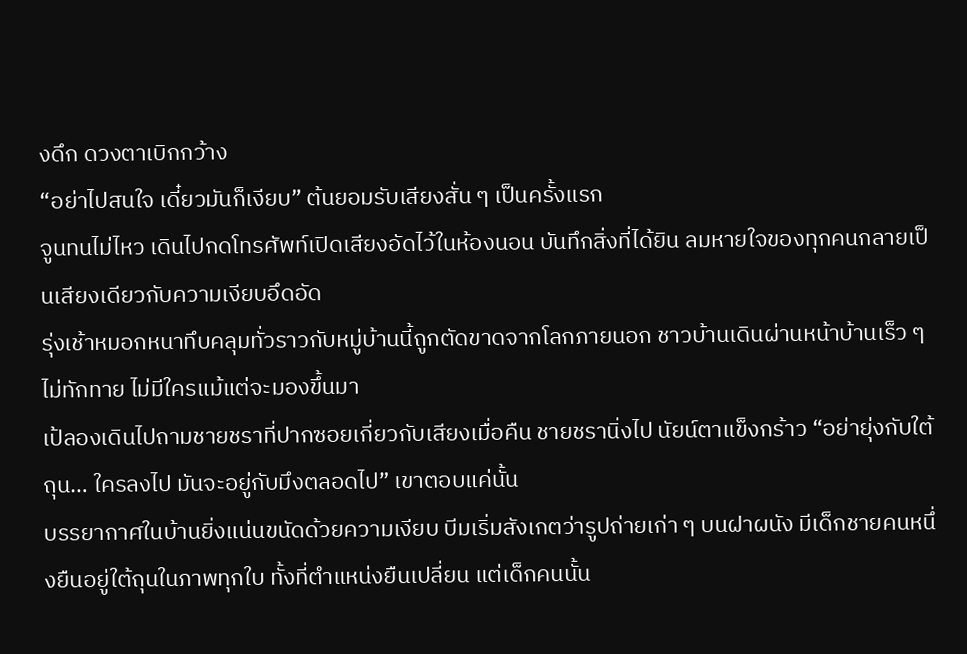งดึก ดวงตาเบิกกว้าง
“อย่าไปสนใจ เดี๋ยวมันก็เงียบ” ต้นยอมรับเสียงสั่น ๆ เป็นครั้งแรก
จูนทนไม่ไหว เดินไปกดโทรศัพท์เปิดเสียงอัดไว้ในห้องนอน บันทึกสิ่งที่ได้ยิน ลมหายใจของทุกคนกลายเป็นเสียงเดียวกับความเงียบอึดอัด
รุ่งเช้าหมอกหนาทึบคลุมทั่วราวกับหมู่บ้านนี้ถูกตัดขาดจากโลกภายนอก ชาวบ้านเดินผ่านหน้าบ้านเร็ว ๆ ไม่ทักทาย ไม่มีใครแม้แต่จะมองขึ้นมา
เป้ลองเดินไปถามชายชราที่ปากซอยเกี่ยวกับเสียงเมื่อคืน ชายชรานิ่งไป นัยน์ตาแข็งกร้าว “อย่ายุ่งกับใต้ถุน… ใครลงไป มันจะอยู่กับมึงตลอดไป” เขาตอบแค่นั้น
บรรยากาศในบ้านยิ่งแน่นขนัดด้วยความเงียบ บีมเริ่มสังเกตว่ารูปถ่ายเก่า ๆ บนฝาผนัง มีเด็กชายคนหนึ่งยืนอยู่ใต้ถุนในภาพทุกใบ ทั้งที่ตำแหน่งยืนเปลี่ยน แต่เด็กคนนั้น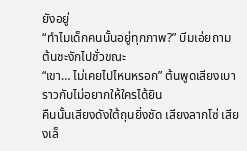ยังอยู่
“ทำไมเด็กคนนั้นอยู่ทุกภาพ?” บีมเอ่ยถาม ต้นชะงักไปชั่วขณะ
“เขา… ไม่เคยไปไหนหรอก” ต้นพูดเสียงเบาราวกับไม่อยากให้ใครได้ยิน
คืนนั้นเสียงดังใต้ถุนยิ่งชัด เสียงลากโซ่ เสียงเล็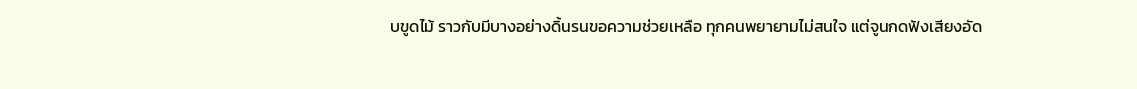บขูดไม้ ราวกับมีบางอย่างดิ้นรนขอความช่วยเหลือ ทุกคนพยายามไม่สนใจ แต่จูนกดฟังเสียงอัด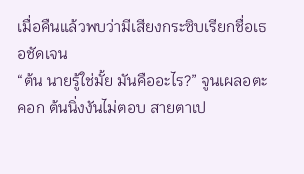เมื่อคืนแล้วพบว่ามีเสียงกระซิบเรียกชื่อเธอชัดเจน
“ต้น นายรู้ใช่มั้ย มันคืออะไร?” จูนเผลอตะคอก ต้นนิ่งงันไม่ตอบ สายตาเป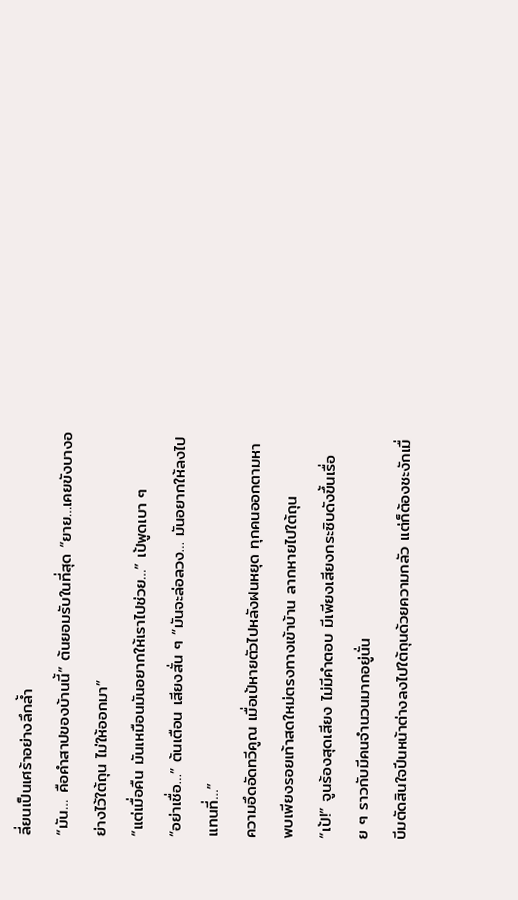ลี่ยนเป็นเศร้าอย่างลึกล้ำ
“มัน… คือคำสาปของบ้านนี้” ต้นยอมรับในที่สุด “ยาย…เคยขังบางอย่างไว้ใต้ถุน ไม่ให้ออกมา”
“แต่เมื่อคืน มันเหมือนมันอยากให้เราไปช่วย…” เป้พูดเบา ๆ
“อย่าเชื่อ…” ต้นเตือน เสียงสั่น ๆ “มันจะล่อลวง… มันอยากให้ลงไปแทนที่…”
ความอึดอัดทวีคูณ เมื่อเป้หายตัวไปหลังฝนหยุด ทุกคนออกตามหา พบเพียงรอยเท้าสดใหม่ตรงทางเข้าบ้าน ลากหายไปใต้ถุน
“เป้!” จูนร้องสุดเสียง ไม่มีคำตอบ มีเพียงเสียงกระซิบดังขึ้นเรื่อย ๆ ราวกับมีคนจำนวนมากอยู่นั่น
บีมตัดสินใจปีนหน้าต่างลงไปใต้ถุนด้วยความกลัว แต่ก็ต้องชะงักเมื่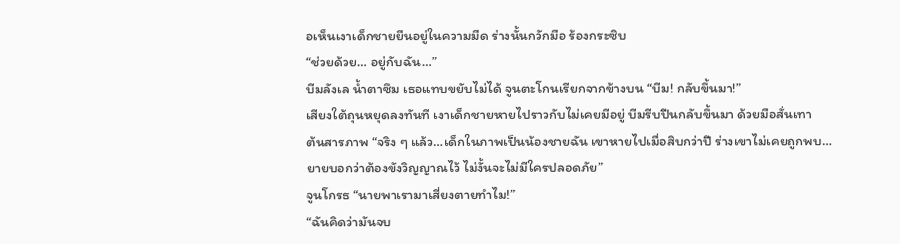อเห็นเงาเด็กชายยืนอยู่ในความมืด ร่างนั้นกวักมือ ร้องกระซิบ
“ช่วยด้วย… อยู่กับฉัน…”
บีมลังเล น้ำตาซึม เธอแทบขยับไม่ได้ จูนตะโกนเรียกจากข้างบน “บีม! กลับขึ้นมา!”
เสียงใต้ถุนหยุดลงทันที เงาเด็กชายหายไปราวกับไม่เคยมีอยู่ บีมรีบปีนกลับขึ้นมา ด้วยมือสั่นเทา
ต้นสารภาพ “จริง ๆ แล้ว…เด็กในภาพเป็นน้องชายฉัน เขาหายไปเมื่อสิบกว่าปี ร่างเขาไม่เคยถูกพบ…ยายบอกว่าต้องขังวิญญาณไว้ ไม่งั้นจะไม่มีใครปลอดภัย”
จูนโกรธ “นายพาเรามาเสี่ยงตายทำไม!”
“ฉันคิดว่ามันจบ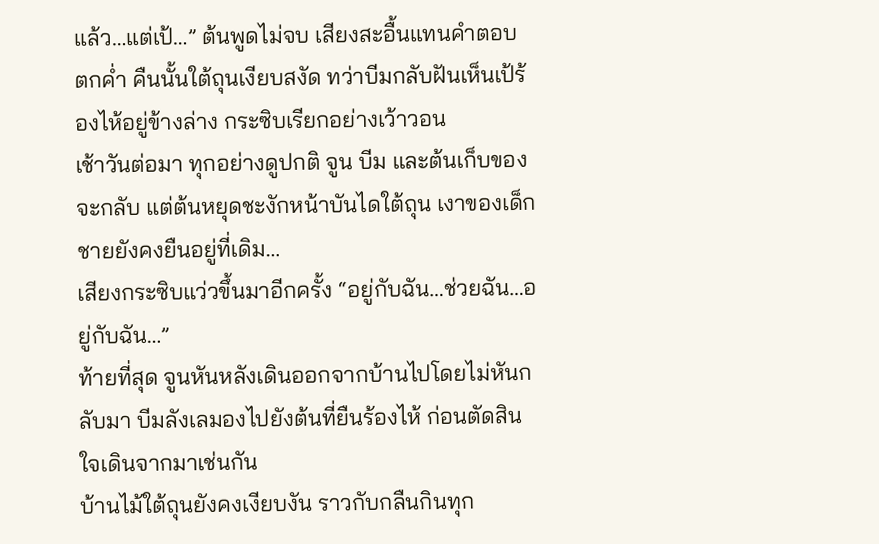แล้ว…แต่เป้…” ต้นพูดไม่จบ เสียงสะอื้นแทนคำตอบ
ตกค่ำ คืนนั้นใต้ถุนเงียบสงัด ทว่าบีมกลับฝันเห็นเป้ร้องไห้อยู่ข้างล่าง กระซิบเรียกอย่างเว้าวอน
เช้าวันต่อมา ทุกอย่างดูปกติ จูน บีม และต้นเก็บของจะกลับ แต่ต้นหยุดชะงักหน้าบันไดใต้ถุน เงาของเด็กชายยังคงยืนอยู่ที่เดิม…
เสียงกระซิบแว่วขึ้นมาอีกครั้ง “อยู่กับฉัน…ช่วยฉัน…อยู่กับฉัน…”
ท้ายที่สุด จูนหันหลังเดินออกจากบ้านไปโดยไม่หันกลับมา บีมลังเลมองไปยังต้นที่ยืนร้องไห้ ก่อนตัดสินใจเดินจากมาเช่นกัน
บ้านไม้ใต้ถุนยังคงเงียบงัน ราวกับกลืนกินทุก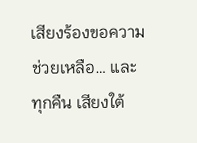เสียงร้องขอความช่วยเหลือ… และทุกคืน เสียงใต้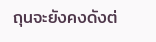ถุนจะยังคงดังต่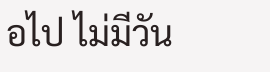อไป ไม่มีวัน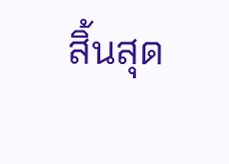สิ้นสุด